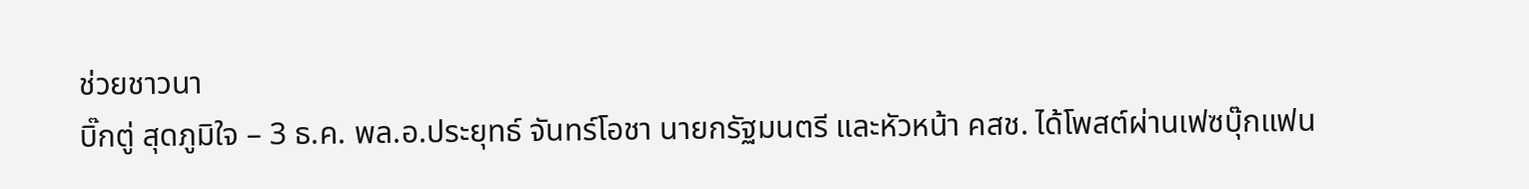ช่วยชาวนา
บิ๊กตู่ สุดภูมิใจ – 3 ธ.ค. พล.อ.ประยุทธ์ จันทร์โอชา นายกรัฐมนตรี และหัวหน้า คสช. ได้โพสต์ผ่านเฟซบุ๊กแฟน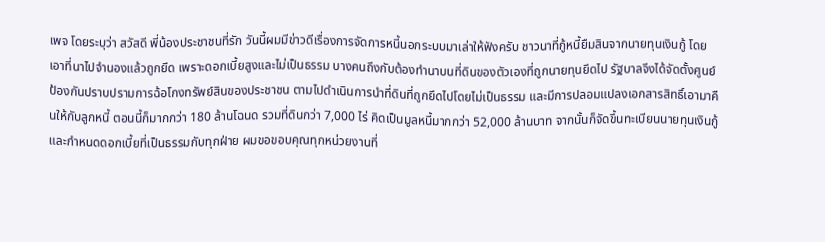เพจ โดยระบุว่า สวัสดี พี่น้องประชาชนที่รัก วันนี้ผมมีข่าวดีเรื่องการจัดการหนี้นอกระบบมาเล่าให้ฟังครับ ชาวนาที่กู้หนี้ยืมสินจากนายทุนเงินกู้ โดยเอาที่นาไปจำนองแล้วถูกยึด เพราะดอกเบี้ยสูงและไม่เป็นธรรม บางคนถึงกับต้องทำนาบนที่ดินของตัวเองที่ถูกนายทุนยึดไป รัฐบาลจึงได้จัดตั้งศูนย์ป้องกันปราบปรามการฉ้อโกงทรัพย์สินของประชาชน ตามไปดำเนินการนำที่ดินที่ถูกยึดไปโดยไม่เป็นธรรม และมีการปลอมแปลงเอกสารสิทธิ์เอามาคืนให้กับลูกหนี้ ตอนนี้ก็มากกว่า 180 ล้านโฉนด รวมที่ดินกว่า 7,000 ไร่ คิดเป็นมูลหนี้มากกว่า 52,000 ล้านบาท จากนั้นก็จัดขึ้นทะเบียนนายทุนเงินกู้และกำหนดดอกเบี้ยที่เป็นธรรมกับทุกฝ่าย ผมขอขอบคุณทุกหน่วยงานที่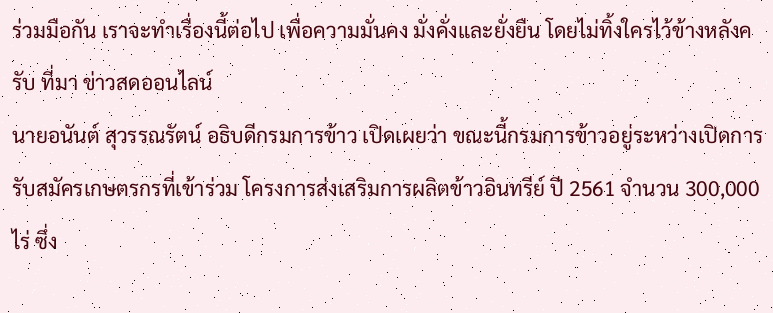ร่วมมือกัน เราจะทำเรื่องนี้ต่อไป เพื่อความมั่นคง มั่งคั่งและยั่งยืน โดยไม่ทิ้งใครไว้ข้างหลังครับ ที่มา ข่าวสดออนไลน์
นายอนันต์ สุวรรณรัตน์ อธิบดีกรมการข้าว เปิดเผยว่า ขณะนี้กรมการข้าวอยู่ระหว่างเปิดการรับสมัครเกษตรกรที่เข้าร่วม โครงการส่งเสริมการผลิตข้าวอินทรีย์ ปี 2561 จำนวน 300,000 ไร่ ซึ่ง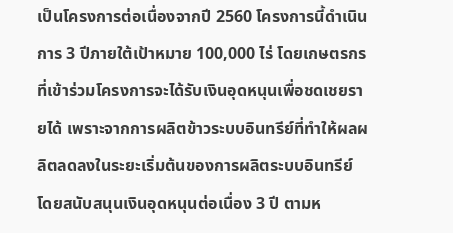เป็นโครงการต่อเนื่องจากปี 2560 โครงการนี้ดำเนินการ 3 ปีภายใต้เป้าหมาย 100,000 ไร่ โดยเกษตรกรที่เข้าร่วมโครงการจะได้รับเงินอุดหนุนเพื่อชดเชยรายได้ เพราะจากการผลิตข้าวระบบอินทรีย์ที่ทำให้ผลผลิตลดลงในระยะเริ่มต้นของการผลิตระบบอินทรีย์ โดยสนับสนุนเงินอุดหนุนต่อเนื่อง 3 ปี ตามห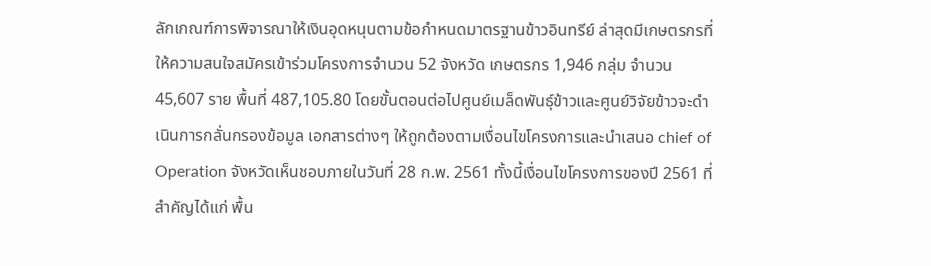ลักเกณฑ์การพิจารณาให้เงินอุดหนุนตามข้อกำหนดมาตรฐานข้าวอินทรีย์ ล่าสุดมีเกษตรกรที่ให้ความสนใจสมัครเข้าร่วมโครงการจำนวน 52 จังหวัด เกษตรกร 1,946 กลุ่ม จำนวน 45,607 ราย พื้นที่ 487,105.80 โดยขั้นตอนต่อไปศูนย์เมล็ดพันธุ์ข้าวและศูนย์วิจัยข้าวจะดำเนินการกลั่นกรองข้อมูล เอกสารต่างๆ ให้ถูกต้องตามเงื่อนไขโครงการและนำเสนอ chief of Operation จังหวัดเห็นชอบภายในวันที่ 28 ก.พ. 2561 ทั้งนี้เงื่อนไขโครงการของปี 2561 ที่สำคัญได้แก่ พื้น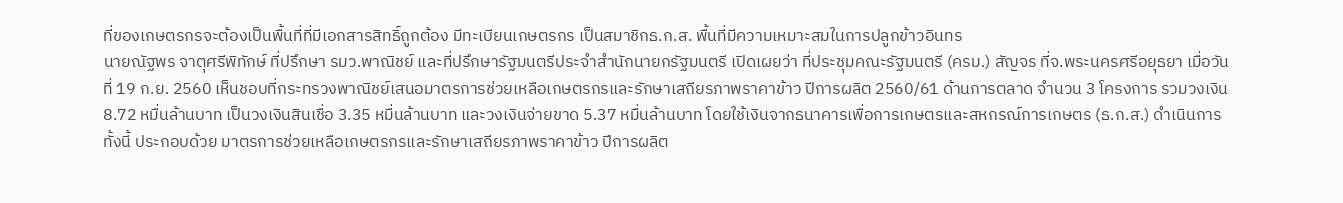ที่ของเกษตรกรจะต้องเป็นพื้นที่ที่มีเอกสารสิทธิ์ถูกต้อง มีทะเบียนเกษตรกร เป็นสมาชิกธ.ก.ส. พื้นที่มีความเหมาะสมในการปลูกข้าวอินทร
นายณัฐพร จาตุศรีพิทักษ์ ที่ปรึกษา รมว.พาณิชย์ และที่ปรึกษารัฐมนตรีประจำสำนักนายกรัฐมนตรี เปิดเผยว่า ที่ประชุมคณะรัฐมนตรี (ครม.) สัญจร ที่จ.พระนครศรีอยุธยา เมื่อวันที่ 19 ก.ย. 2560 เห็นชอบที่กระทรวงพาณิชย์เสนอมาตรการช่วยเหลือเกษตรกรและรักษาเสถียรภาพราคาข้าว ปีการผลิต 2560/61 ด้านการตลาด จำนวน 3 โครงการ รวมวงเงิน 8.72 หมื่นล้านบาท เป็นวงเงินสินเชื่อ 3.35 หมื่นล้านบาท และวงเงินจ่ายขาด 5.37 หมื่นล้านบาท โดยใช้เงินจากธนาคารเพื่อการเกษตรและสหกรณ์การเกษตร (ธ.ก.ส.) ดำเนินการ ทั้งนี้ ประกอบด้วย มาตรการช่วยเหลือเกษตรกรและรักษาเสถียรภาพราคาข้าว ปีการผลิต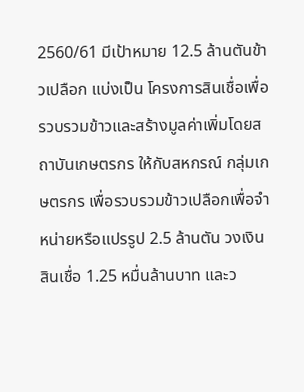2560/61 มีเป้าหมาย 12.5 ล้านตันข้าวเปลือก แบ่งเป็น โครงการสินเชื่อเพื่อรวบรวมข้าวและสร้างมูลค่าเพิ่มโดยสถาบันเกษตรกร ให้กับสหกรณ์ กลุ่มเกษตรกร เพื่อรวบรวมข้าวเปลือกเพื่อจำหน่ายหรือแปรรูป 2.5 ล้านตัน วงเงินสินเชื่อ 1.25 หมื่นล้านบาท และว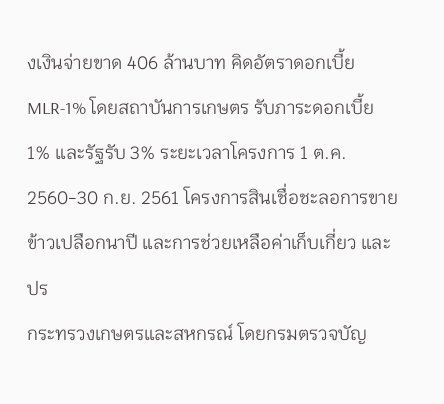งเงินจ่ายขาด 406 ล้านบาท คิดอัตราดอกเบี้ย MLR-1% โดยสถาบันการเกษตร รับภาระดอกเบี้ย 1% และรัฐรับ 3% ระยะเวลาโครงการ 1 ต.ค. 2560-30 ก.ย. 2561 โครงการสินเชื่อชะลอการขายข้าวเปลือกนาปี และการช่วยเหลือค่าเก็บเกี่ยว และปร
กระทรวงเกษตรและสหกรณ์ โดยกรมตรวจบัญ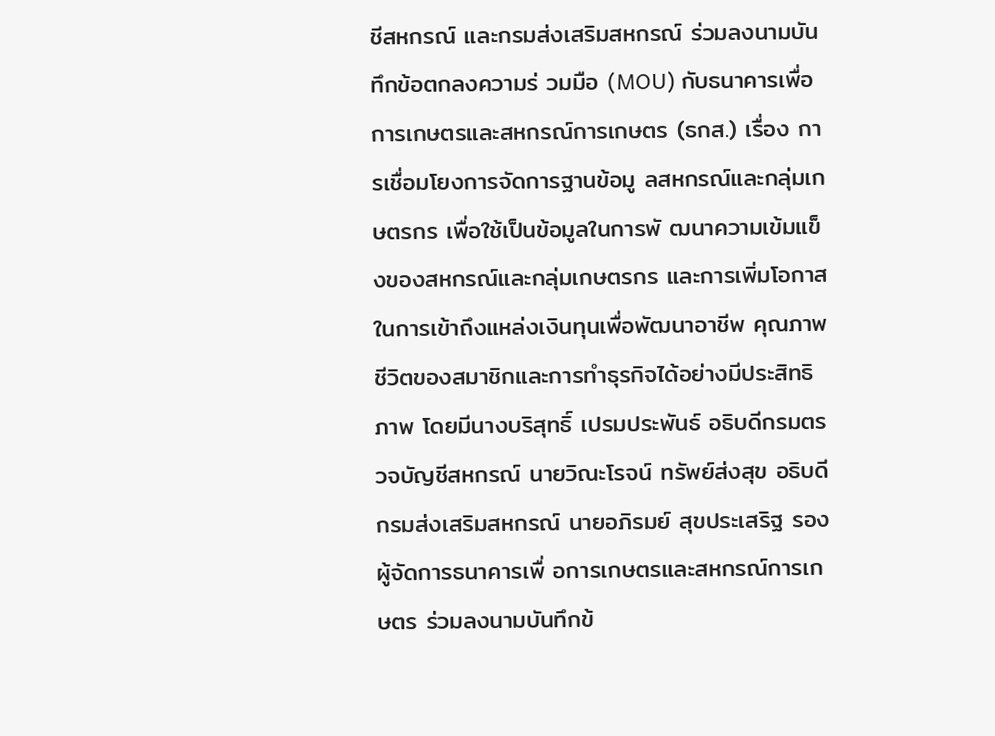ชีสหกรณ์ และกรมส่งเสริมสหกรณ์ ร่วมลงนามบันทึกข้อตกลงความร่ วมมือ (MOU) กับธนาคารเพื่อการเกษตรและสหกรณ์การเกษตร (ธกส.) เรื่อง การเชื่อมโยงการจัดการฐานข้อมู ลสหกรณ์และกลุ่มเกษตรกร เพื่อใช้เป็นข้อมูลในการพั ฒนาความเข้มแข็งของสหกรณ์และกลุ่มเกษตรกร และการเพิ่มโอกาสในการเข้าถึงแหล่งเงินทุนเพื่อพัฒนาอาชีพ คุณภาพชีวิตของสมาชิกและการทำธุรกิจได้อย่างมีประสิทธิภาพ โดยมีนางบริสุทธิ์ เปรมประพันธ์ อธิบดีกรมตรวจบัญชีสหกรณ์ นายวิณะโรจน์ ทรัพย์ส่งสุข อธิบดีกรมส่งเสริมสหกรณ์ นายอภิรมย์ สุขประเสริฐ รองผู้จัดการธนาคารเพื่ อการเกษตรและสหกรณ์การเกษตร ร่วมลงนามบันทึกข้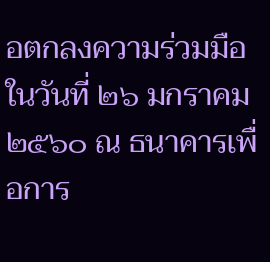อตกลงความร่วมมือ ในวันที่ ๒๖ มกราคม ๒๕๖๐ ณ ธนาคารเพื่อการ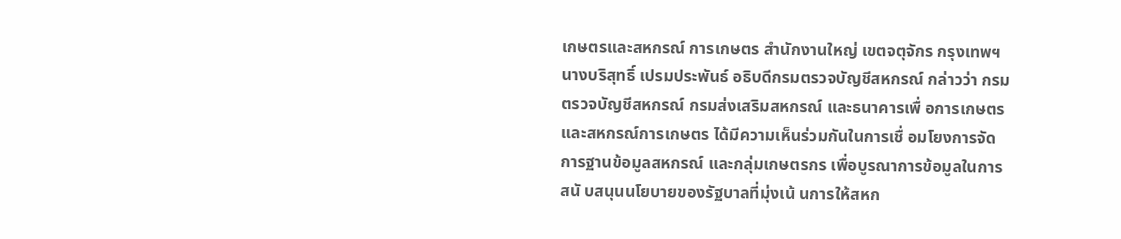เกษตรและสหกรณ์ การเกษตร สำนักงานใหญ่ เขตจตุจักร กรุงเทพฯ นางบริสุทธิ์ เปรมประพันธ์ อธิบดีกรมตรวจบัญชีสหกรณ์ กล่าวว่า กรมตรวจบัญชีสหกรณ์ กรมส่งเสริมสหกรณ์ และธนาคารเพื่ อการเกษตรและสหกรณ์การเกษตร ได้มีความเห็นร่วมกันในการเชื่ อมโยงการจัดการฐานข้อมูลสหกรณ์ และกลุ่มเกษตรกร เพื่อบูรณาการข้อมูลในการสนั บสนุนนโยบายของรัฐบาลที่มุ่งเน้ นการให้สหก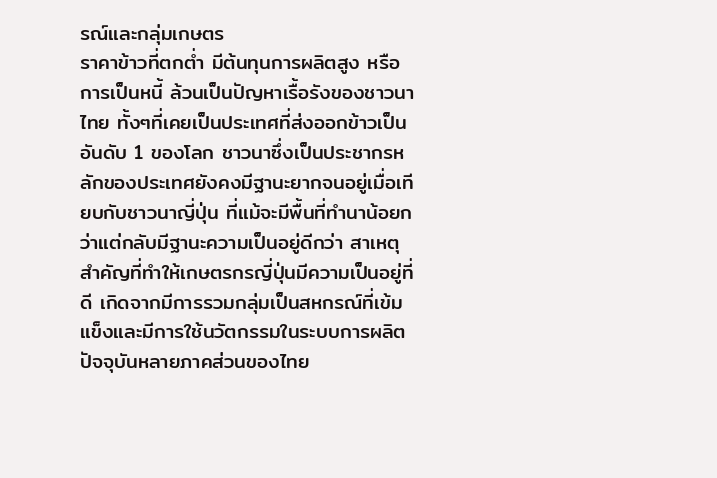รณ์และกลุ่มเกษตร
ราคาข้าวที่ตกต่ำ มีต้นทุนการผลิตสูง หรือการเป็นหนี้ ล้วนเป็นปัญหาเรื้อรังของชาวนาไทย ทั้งๆที่เคยเป็นประเทศที่ส่งออกข้าวเป็นอันดับ 1 ของโลก ชาวนาซึ่งเป็นประชากรหลักของประเทศยังคงมีฐานะยากจนอยู่เมื่อเทียบกับชาวนาญี่ปุ่น ที่แม้จะมีพื้นที่ทำนาน้อยกว่าแต่กลับมีฐานะความเป็นอยู่ดีกว่า สาเหตุสำคัญที่ทำให้เกษตรกรญี่ปุ่นมีความเป็นอยู่ที่ดี เกิดจากมีการรวมกลุ่มเป็นสหกรณ์ที่เข้มแข็งและมีการใช้นวัตกรรมในระบบการผลิต ปัจจุบันหลายภาคส่วนของไทย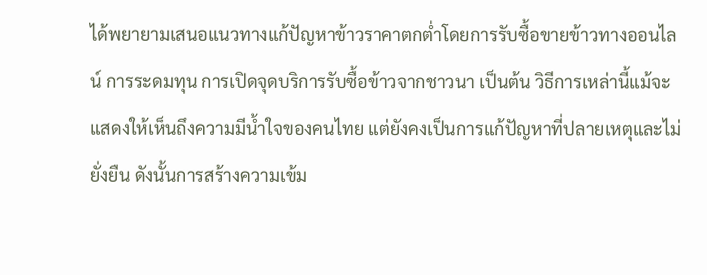ได้พยายามเสนอแนวทางแก้ปัญหาข้าวราคาตกต่ำโดยการรับซื้อขายข้าวทางออนไลน์ การระดมทุน การเปิดจุดบริการรับซื้อข้าวจากชาวนา เป็นต้น วิธีการเหล่านี้แม้จะแสดงให้เห็นถึงความมีน้ำใจของคนไทย แต่ยังคงเป็นการแก้ปัญหาที่ปลายเหตุและไม่ยั่งยืน ดังนั้นการสร้างความเข้ม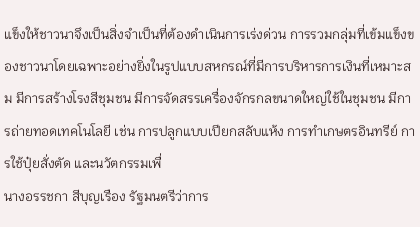แข็งให้ชาวนาจึงเป็นสิ่งจำเป็นที่ต้องดำเนินการเร่งด่วน การรวมกลุ่มที่เข้มแข็งของชาวนาโดยเฉพาะอย่างยิ่งในรูปแบบสหกรณ์ที่มีการบริหารการเงินที่เหมาะสม มีการสร้างโรงสีชุมชน มีการจัดสรรเครื่องจักรกลขนาดใหญ่ใช้ในชุมชน มีการถ่ายทอดเทคโนโลยี เช่น การปลูกแบบเปียกสลับแห้ง การทำเกษตรอินทรีย์ การใช้ปุ๋ยสั่งตัด และนวัตกรรมเพื่
นางอรรชกา สีบุญเรือง รัฐมนตรีว่าการ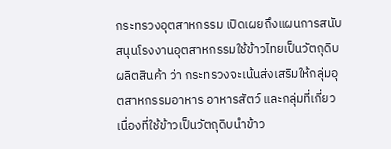กระทรวงอุตสาหกรรม เปิดเผยถึงแผนการสนับสนุนโรงงานอุตสาหกรรมใช้ข้าวไทยเป็นวัตถุดิบผลิตสินค้า ว่า กระทรวงจะเน้นส่งเสริมให้กลุ่มอุตสาหกรรมอาหาร อาหารสัตว์ และกลุ่มที่เกี่ยวเนื่องที่ใช้ข้าวเป็นวัตถุดิบนำข้าว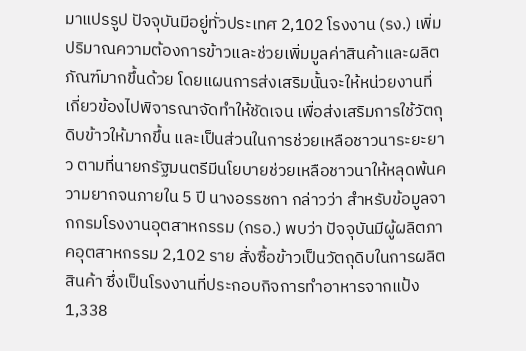มาแปรรูป ปัจจุบันมีอยู่ทั่วประเทศ 2,102 โรงงาน (รง.) เพิ่มปริมาณความต้องการข้าวและช่วยเพิ่มมูลค่าสินค้าและผลิตภัณฑ์มากขึ้นด้วย โดยแผนการส่งเสริมนั้นจะให้หน่วยงานที่เกี่ยวข้องไปพิจารณาจัดทำให้ชัดเจน เพื่อส่งเสริมการใช้วัตถุดิบข้าวให้มากขึ้น และเป็นส่วนในการช่วยเหลือชาวนาระยะยาว ตามที่นายกรัฐมนตรีมีนโยบายช่วยเหลือชาวนาให้หลุดพ้นความยากจนภายใน 5 ปี นางอรรชกา กล่าวว่า สำหรับข้อมูลจากกรมโรงงานอุตสาหกรรม (กรอ.) พบว่า ปัจจุบันมีผู้ผลิตภาคอุตสาหกรรม 2,102 ราย สั่งซื้อข้าวเป็นวัตถุดิบในการผลิตสินค้า ซึ่งเป็นโรงงานที่ประกอบกิจการทำอาหารจากแป้ง 1,338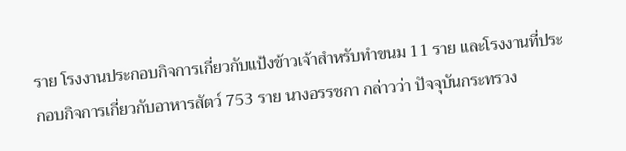ราย โรงงานประกอบกิจการเกี่ยวกับแป้งข้าวเจ้าสำหรับทำขนม 11 ราย และโรงงานที่ประกอบกิจการเกี่ยวกับอาหารสัตว์ 753 ราย นางอรรชกา กล่าวว่า ปัจจุบันกระทรวง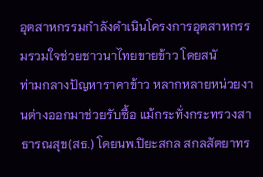อุตสาหกรรมกำลังดำเนินโครงการอุตสาหกรรมรวมใจช่วยชาวนาไทยขายข้าว โดยสนั
ท่ามกลางปัญหาราคาข้าว หลากหลายหน่วยงานต่างออกมาช่วยรับซื้อ แม้กระทั่งกระทรวงสาธารณสุข(สธ.) โดยนพ.ปิยะสกล สกลสัตยาทร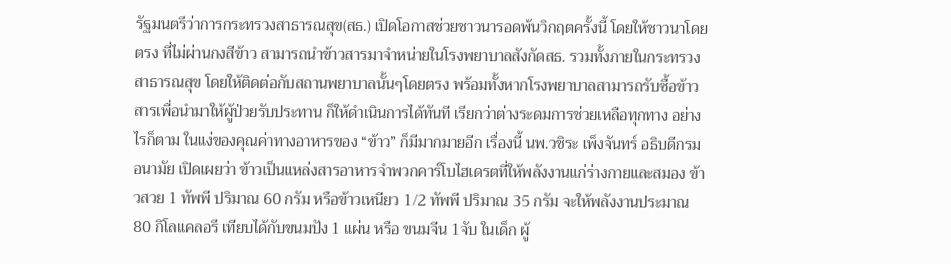รัฐมนตรีว่าการกระทรวงสาธารณสุข(สธ.) เปิดโอกาสช่วยชาวนารอดพ้นวิกฤตครั้งนี้ โดยให้ชาวนาโดยตรง ที่ไม่ผ่านกงสีข้าว สามารถนำข้าวสารมาจำหน่ายในโรงพยาบาลสังกัดสธ. รวมทั้งภายในกระทรวงสาธารณสุข โดยให้ติดต่อกับสถานพยาบาลนั้นๆโดยตรง พร้อมทั้งหากโรงพยาบาลสามารถรับซื้อข้าวสารเพื่อนำมาให้ผู้ป่วยรับประทาน ก็ให้ดำเนินการได้ทันที เรียกว่าต่างระดมการช่วยเหลือทุกทาง อย่างไรก็ตาม ในแง่ของคุณค่าทางอาหารของ “ข้าว” ก็มีมากมายอีก เรื่องนี้ นพ.วชิระ เพ็งจันทร์ อธิบดีกรมอนามัย เปิดเผยว่า ข้าวเป็นแหล่งสารอาหารจำพวกคาร์โบไฮเดรตที่ให้พลังงานแก่ร่างกายและสมอง ข้าวสวย 1 ทัพพี ปริมาณ 60 กรัม หรือข้าวเหนียว 1/2 ทัพพี ปริมาณ 35 กรัม จะให้พลังงานประมาณ 80 กิโลแคลอรี เทียบได้กับขนมปัง 1 แผ่น หรือ ขนมจีน 1จับ ในเด็ก ผู้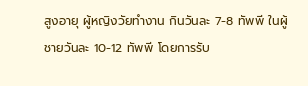สูงอายุ ผู้หญิงวัยทำงาน กินวันละ 7-8 ทัพพี ในผู้ชายวันละ 10-12 ทัพพี โดยการรับ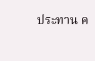ประทาน ค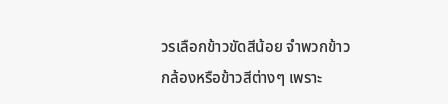วรเลือกข้าวขัดสีน้อย จำพวกข้าวกล้องหรือข้าวสีต่างๆ เพราะ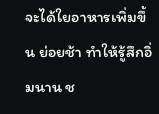จะได้ใยอาหารเพิ่มขึ้น ย่อยช้า ทำให้รู้สึกอิ่มนาน ช